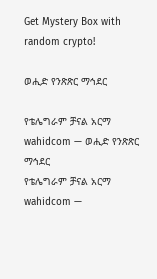Get Mystery Box with random crypto!

ወሒድ የንጽጽር ማኅደር

የቴሌግራም ቻናል አርማ wahidcom — ወሒድ የንጽጽር ማኅደር
የቴሌግራም ቻናል አርማ wahidcom —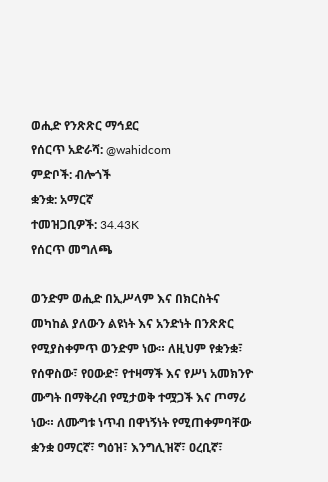ወሒድ የንጽጽር ማኅደር
የሰርጥ አድራሻ: @wahidcom
ምድቦች: ብሎጎች
ቋንቋ: አማርኛ
ተመዝጋቢዎች: 34.43K
የሰርጥ መግለጫ

ወንድም ወሒድ በኢሥላም እና በክርስትና መካከል ያለውን ልዩነት እና አንድነት በንጽጽር የሚያስቀምጥ ወንድም ነው። ለዚህም የቋንቋ፣ የሰዋስው፣ የዐውድ፣ የተዛማች እና የሥነ አመክንዮ ሙግት በማቅረብ የሚታወቅ ተሟጋች እና ጦማሪ ነው። ለሙግቱ ነጥብ በዋነኝነት የሚጠቀምባቸው ቋንቋ ዐማርኛ፣ ግዕዝ፣ እንግሊዝኛ፣ ዐረቢኛ፣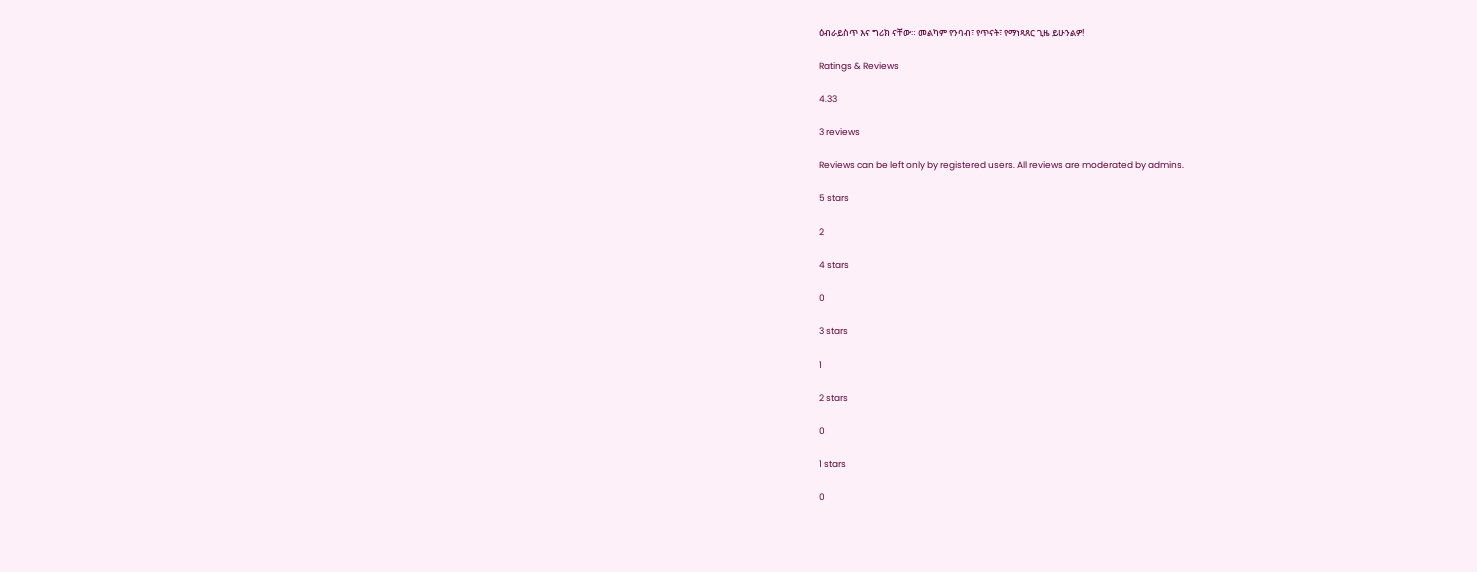ዕብራይስጥ እና ግሪክ ናቸው። መልካም የንባብ፣ የጥናት፣ የማነጻጸር ጊዜ ይሁንልዎ!

Ratings & Reviews

4.33

3 reviews

Reviews can be left only by registered users. All reviews are moderated by admins.

5 stars

2

4 stars

0

3 stars

1

2 stars

0

1 stars

0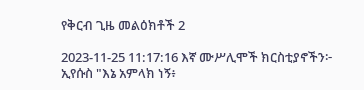የቅርብ ጊዜ መልዕክቶች 2

2023-11-25 11:17:16 እኛ ሙሥሊሞች ክርስቲያኖችን፦ ኢየሱስ "እኔ አምላክ ነኝ፥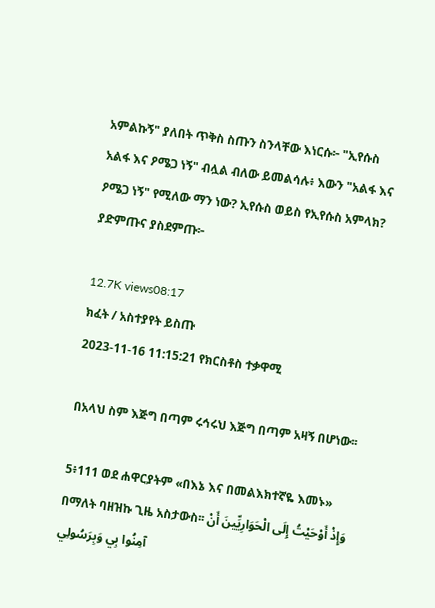አምልኩኝ" ያለበት ጥቅስ ስጡን ስንላቸው እነርሱ፦ "ኢየሱስ አልፋ እና ዖሜጋ ነኝ" ብሏል ብለው ይመልሳሉ፥ እውን "አልፋ እና ዖሜጋ ነኝ" የሚለው ማን ነው? ኢየሱስ ወይስ የኢየሱስ አምላክ? ያድምጡና ያስደምጡ፦

12.7K views08:17
ክፈት / አስተያየት ይስጡ
2023-11-16 11:15:21 የክርስቶስ ተቃዋሚ

በአላህ ስም እጅግ በጣም ሩኅሩህ እጅግ በጣም አዛኝ በሆነው፡፡

5፥111 ወደ ሐዋርያትም «በእኔ እና በመልእክተኛዬ እመኑ» በማለት ባዘዝኩ ጊዜ አስታውስ፡፡ وَإِذْ أَوْحَيْتُ إِلَى الْحَوَارِيِّينَ أَنْ آمِنُوا بِي وَبِرَسُولِي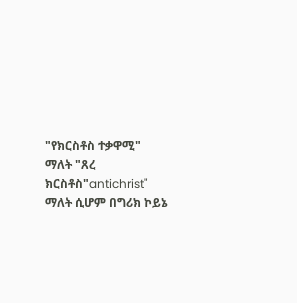"የክርስቶስ ተቃዋሚ" ማለት "ጸረ ክርስቶስ"antichrist" ማለት ሲሆም በግሪክ ኮይኔ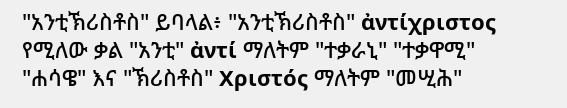"አንቲኽሪስቶስ" ይባላል፥ "አንቲኽሪስቶስ" ἀντίχριστος የሚለው ቃል "አንቲ" ἀντί ማለትም "ተቃራኒ" "ተቃዋሚ" "ሐሳዌ" እና "ኽሪስቶስ" Χριστός ማለትም "መሢሕ"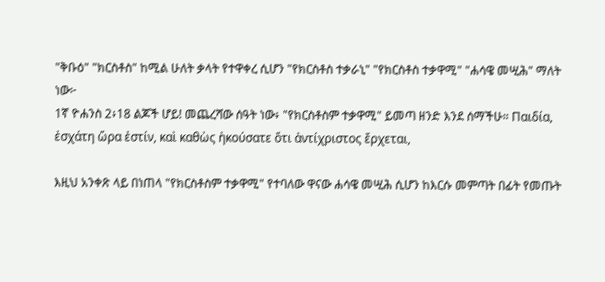"ቅቡዕ" "ክርስቶስ" ከሚል ሁለት ቃላት የተዋቀረ ሲሆን "የክርስቶስ ተቃራኒ" "የክርስቶስ ተቃዋሚ" "ሐሳዌ መሢሕ" ማለት ነው፦
1ኛ ዮሐንስ 2፥18 ልጆች ሆይ! መጨረሻው ሰዓት ነው፥ "የክርስቶስም ተቃዋሚ" ይመጣ ዘንድ እንደ ሰማችሁ። Παιδία, ἐσχάτη ὥρα ἐστίν, καὶ καθὼς ἠκούσατε ὅτι ἀντίχριστος ἔρχεται,

እዚህ አንቀጽ ላይ በነጠላ "የክርስቶስም ተቃዋሚ" የተባለው ዋናው ሐሳዌ መሢሕ ሲሆን ከእርሱ መምጣት በፊት የመጡት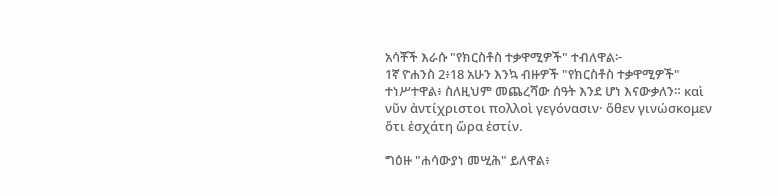አሳቾች እራሱ "የክርስቶስ ተቃዋሚዎች" ተብለዋል፦
1ኛ ዮሐንስ 2፥18 አሁን እንኳ ብዙዎች "የክርስቶስ ተቃዋሚዎች" ተነሥተዋል፥ ስለዚህም መጨረሻው ሰዓት እንደ ሆነ እናውቃለን። καὶ νῦν ἀντίχριστοι πολλοὶ γεγόνασιν· ὅθεν γινώσκομεν ὅτι ἐσχάτη ὥρα ἐστίν.

ግዕዙ "ሐሳውያነ መሢሕ" ይለዋል፥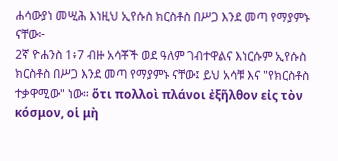ሐሳውያነ መሢሕ እነዚህ ኢየሱስ ክርስቶስ በሥጋ እንደ መጣ የማያምኑ ናቸው፦
2ኛ ዮሐንስ 1፥7 ብዙ አሳቾች ወደ ዓለም ገብተዋልና እነርሱም ኢየሱስ ክርስቶስ በሥጋ እንደ መጣ የማያምኑ ናቸው፤ ይህ አሳቹ እና "የክርስቶስ ተቃዋሚው" ነው። ὅτι πολλοὶ πλάνοι ἐξῆλθον εἰς τὸν κόσμον, οἱ μὴ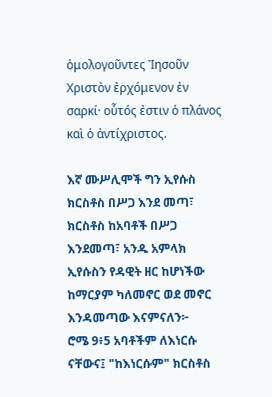ὁμολογοῦντες Ἰησοῦν Χριστὸν ἐρχόμενον ἐν σαρκί· οὗτός ἐστιν ὁ πλάνος καὶ ὁ ἀντίχριστος.

እኛ ሙሥሊሞች ግን ኢየሱስ ክርስቶስ በሥጋ እንደ መጣ፣ ክርስቶስ ከአባቶች በሥጋ እንደመጣ፣ አንዱ አምላክ ኢየሱስን የዳዊት ዘር ከሆነችው ከማርያም ካለመኖር ወደ መኖር እንዳመጣው እናምናለን፦
ሮሜ 9፥5 አባቶችም ለእነርሱ ናቸውና፤ "ከእነርሱም" ክርስቶስ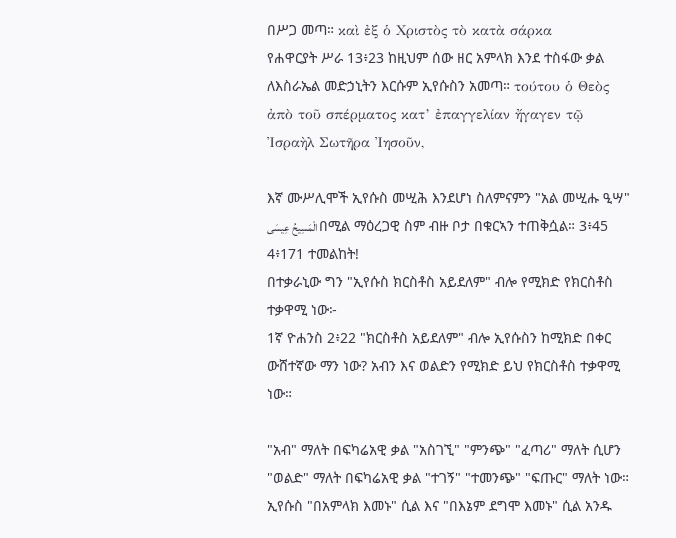በሥጋ መጣ። καὶ ἐξ ὁ Χριστὸς τὸ κατὰ σάρκα
የሐዋርያት ሥራ 13፥23 ከዚህም ሰው ዘር አምላክ እንደ ተስፋው ቃል ለእስራኤል መድኃኒትን እርሱም ኢየሱስን አመጣ። τούτου ὁ Θεὸς ἀπὸ τοῦ σπέρματος κατ’ ἐπαγγελίαν ἤγαγεν τῷ Ἰσραὴλ Σωτῆρα Ἰησοῦν,

እኛ ሙሥሊሞች ኢየሱስ መሢሕ እንደሆነ ስለምናምን "አል መሢሑ ዒሣ" الْمَسِيحُ عِيسَى በሚል ማዕረጋዊ ስም ብዙ ቦታ በቁርኣን ተጠቅሷል። 3፥45 4፥171 ተመልከት!
በተቃራኒው ግን "ኢየሱስ ክርስቶስ አይደለም" ብሎ የሚክድ የክርስቶስ ተቃዋሚ ነው፦
1ኛ ዮሐንስ 2፥22 "ክርስቶስ አይደለም" ብሎ ኢየሱስን ከሚክድ በቀር ውሸተኛው ማን ነው? አብን እና ወልድን የሚክድ ይህ የክርስቶስ ተቃዋሚ ነው።

"አብ" ማለት በፍካሬአዊ ቃል "አስገኚ" "ምንጭ" "ፈጣሪ" ማለት ሲሆን "ወልድ" ማለት በፍካሬአዊ ቃል "ተገኝ" "ተመንጭ" "ፍጡር" ማለት ነው። ኢየሱስ "በአምላክ እመኑ" ሲል እና "በእኔም ደግሞ እመኑ" ሲል አንዱ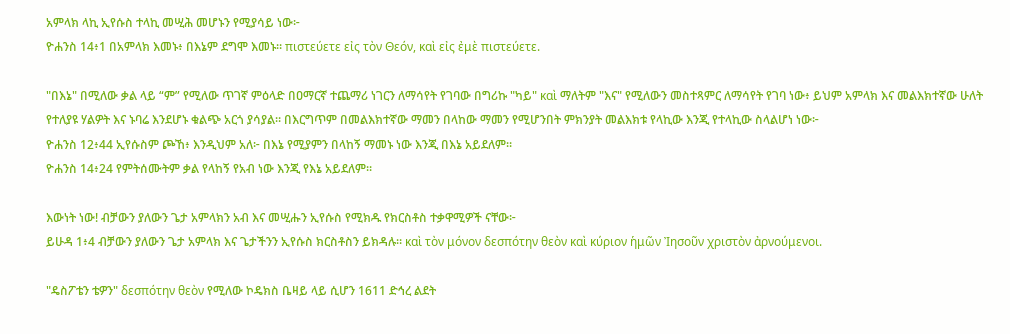አምላክ ላኪ ኢየሱስ ተላኪ መሢሕ መሆኑን የሚያሳይ ነው፦
ዮሐንስ 14፥1 በአምላክ እመኑ፥ በእኔም ደግሞ እመኑ። πιστεύετε εἰς τὸν Θεόν, καὶ εἰς ἐμὲ πιστεύετε.

"በእኔ" በሚለው ቃል ላይ “ም” የሚለው ጥገኛ ምዕላድ በዐማርኛ ተጨማሪ ነገርን ለማሳየት የገባው በግሪኩ "ካይ" καὶ ማለትም "እና" የሚለውን መስተጻምር ለማሳየት የገባ ነው፥ ይህም አምላክ እና መልእክተኛው ሁለት የተለያዩ ሃልዎት እና ኑባሬ እንደሆኑ ቁልጭ አርጎ ያሳያል። በእርግጥም በመልእክተኛው ማመን በላከው ማመን የሚሆንበት ምክንያት መልእክቱ የላኪው እንጂ የተላኪው ስላልሆነ ነው፦
ዮሐንስ 12፥44 ኢየሱስም ጮኸ፥ እንዲህም አለ፦ በእኔ የሚያምን በላከኝ ማመኑ ነው እንጂ በእኔ አይደለም።
ዮሐንስ 14፥24 የምትሰሙትም ቃል የላከኝ የአብ ነው እንጂ የእኔ አይደለም።

እውነት ነው! ብቻውን ያለውን ጌታ አምላክን አብ እና መሢሑን ኢየሱስ የሚክዱ የክርስቶስ ተቃዋሚዎች ናቸው፦
ይሁዳ 1፥4 ብቻውን ያለውን ጌታ አምላክ እና ጌታችንን ኢየሱስ ክርስቶስን ይክዳሉ። καὶ τὸν μόνον δεσπότην θεὸν καὶ κύριον ἡμῶν Ἰησοῦν χριστὸν ἀρνούμενοι.

"ዴስፖቴን ቴዎን" δεσπότην θεὸν የሚለው ኮዴክስ ቤዛይ ላይ ሲሆን 1611 ድኅረ ልደት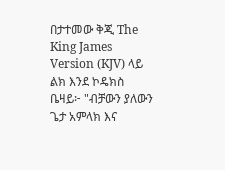በታተመው ቅጂ The King James Version (KJV) ላይ ልክ እንደ ኮዴክስ ቤዛይ፦ "ብቻውን ያለውን ጌታ አምላክ እና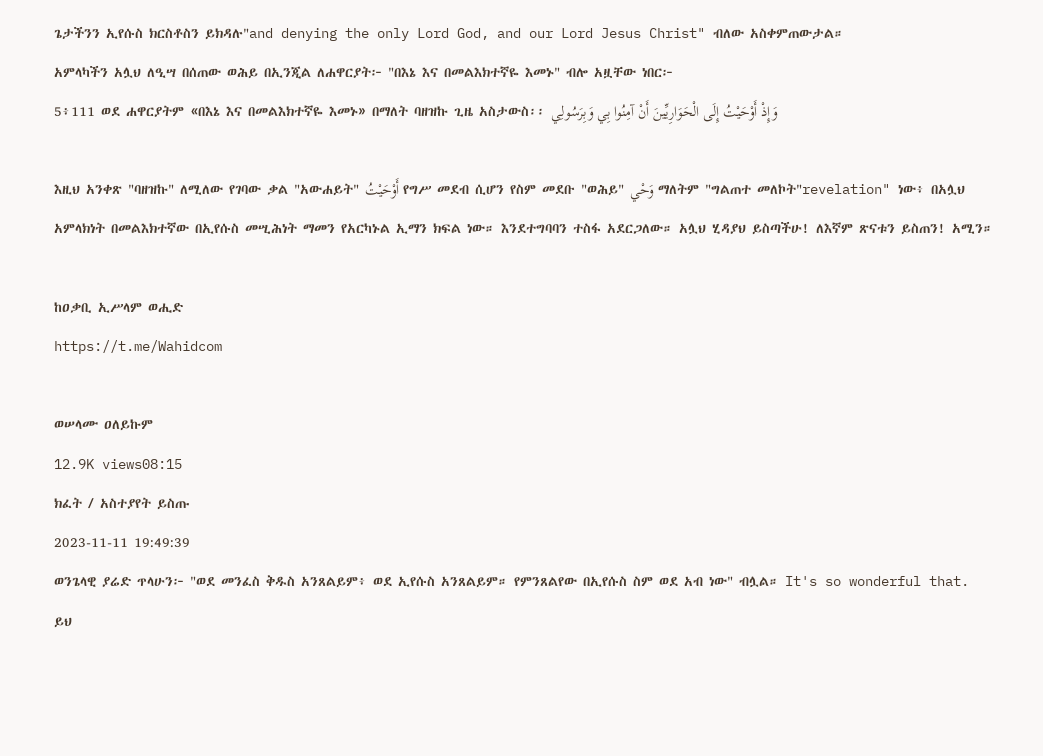ጌታችንን ኢየሱስ ክርስቶስን ይክዳሉ"and denying the only Lord God, and our Lord Jesus Christ" ብለው አስቀምጠውታል።
አምላካችን አሏህ ለዒሣ በሰጠው ወሕይ በኢንጂል ለሐዋርያት፦ "በእኔ እና በመልእክተኛዬ እመኑ" ብሎ አዟቸው ነበር፦
5፥111 ወደ ሐዋርያትም «በእኔ እና በመልእክተኛዬ እመኑ» በማለት ባዘዝኩ ጊዜ አስታውስ፡፡ وَإِذْ أَوْحَيْتُ إِلَى الْحَوَارِيِّينَ أَنْ آمِنُوا بِي وَبِرَسُولِي

እዚህ አንቀጽ "ባዘዝኩ" ለሚለው የገባው ቃል "አውሐይት" أَوْحَيْتُ የግሥ መደብ ሲሆን የስም መደቡ "ወሕይ" وَحْي ማለትም "ግልጠተ መለኮት"revelation" ነው፥ በአሏህ አምላክነት በመልእክተኛው በኢየሱስ መሢሕነት ማመን የአርካኑል ኢማን ክፍል ነው። እንደተግባባን ተስፋ አደርጋለው። አሏህ ሂዳያህ ይስጣችሁ! ለእኛም ጽናቱን ይስጠን! አሚን።

ከዐቃቢ ኢሥላም ወሒድ
https://t.me/Wahidcom

ወሠላሙ ዐለይኩም
12.9K views08:15
ክፈት / አስተያየት ይስጡ
2023-11-11 19:49:39
ወንጌላዊ ያሬድ ጥላሁን፦ "ወደ መንፈስ ቅዱስ አንጸልይም፥ ወደ ኢየሱስ አንጸልይም። የምንጸልየው በኢየሱስ ስም ወደ አብ ነው" ብሏል። It's so wonderful that.
ይህ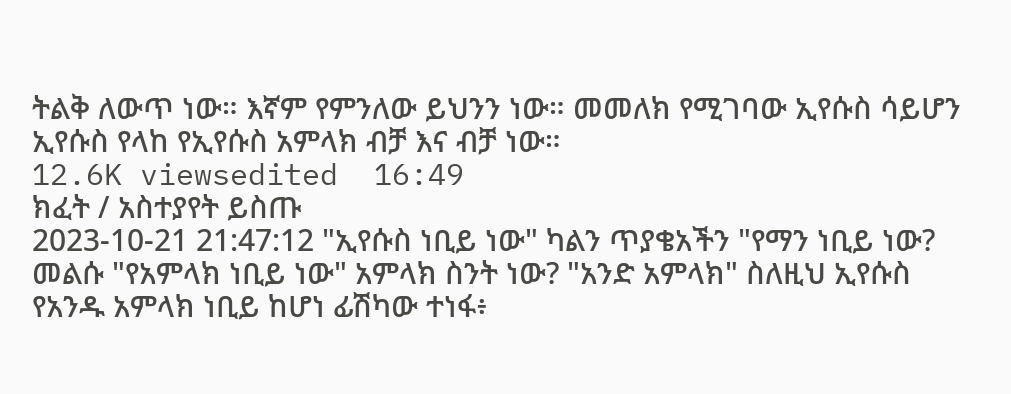ትልቅ ለውጥ ነው። እኛም የምንለው ይህንን ነው። መመለክ የሚገባው ኢየሱስ ሳይሆን ኢየሱስ የላከ የኢየሱስ አምላክ ብቻ እና ብቻ ነው።
12.6K viewsedited  16:49
ክፈት / አስተያየት ይስጡ
2023-10-21 21:47:12 "ኢየሱስ ነቢይ ነው" ካልን ጥያቄአችን "የማን ነቢይ ነው? መልሱ "የአምላክ ነቢይ ነው" አምላክ ስንት ነው? "አንድ አምላክ" ስለዚህ ኢየሱስ የአንዱ አምላክ ነቢይ ከሆነ ፊሽካው ተነፋ፥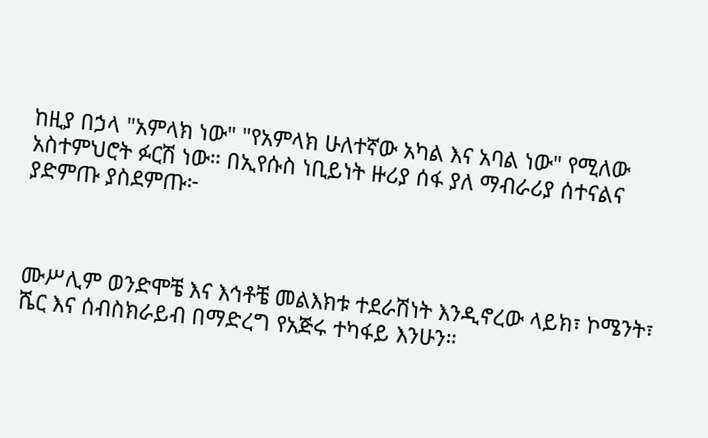ከዚያ በኃላ "አምላክ ነው" "የአምላክ ሁለተኛው አካል እና አባል ነው" የሚለው አስተምህሮት ፉርሽ ነው። በኢየሱስ ነቢይነት ዙሪያ ሰፋ ያለ ማብራሪያ ሰተናልና ያድምጡ ያስደምጡ፦



ሙሥሊም ወንድሞቼ እና እኅቶቼ መልእክቱ ተደራሽነት እንዲኖረው ላይክ፣ ኮሜንት፣ ሼር እና ሰብስክራይብ በማድረግ የአጅሩ ተካፋይ እንሁን።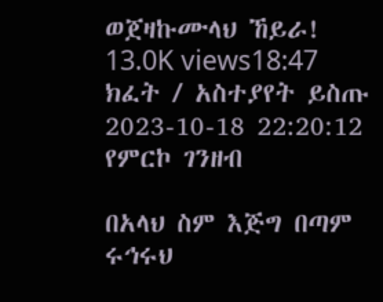ወጀዛኩሙላህ ኸይራ!
13.0K views18:47
ክፈት / አስተያየት ይስጡ
2023-10-18 22:20:12 የምርኮ ገንዘብ

በአላህ ስም እጅግ በጣም ሩኅሩህ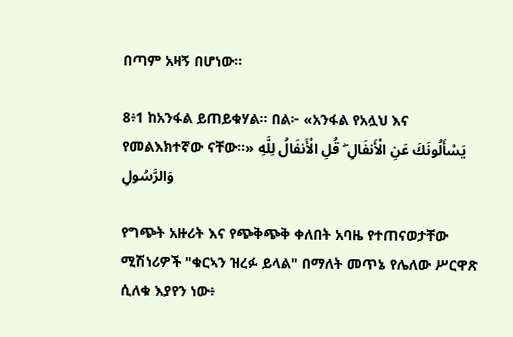በጣም አዛኝ በሆነው፡፡

8፥1 ከአንፋል ይጠይቁሃል፡፡ በል፦ «አንፋል የአሏህ እና የመልእክተኛው ናቸው፡፡» يَسْأَلُونَكَ عَنِ الْأَنفَالِ ۖ قُلِ الْأَنفَالُ لِلَّهِ وَالرَّسُولِ

የግጭት አዙሪት እና የጭቅጭቅ ቀለበት አባዜ የተጠናወታቸው ሚሽነሪዎች "ቁርኣን ዝረፉ ይላል" በማለት መጥኔ የሌለው ሥርዋጽ ሲለቁ እያየን ነው፥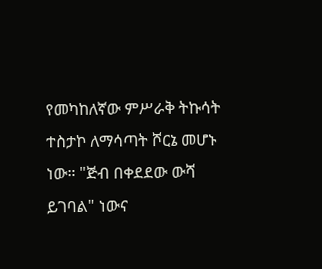የመካከለኛው ምሥራቅ ትኩሳት ተስታኮ ለማሳጣት ሾርኔ መሆኑ ነው። "ጅብ በቀደደው ውሻ ይገባል" ነውና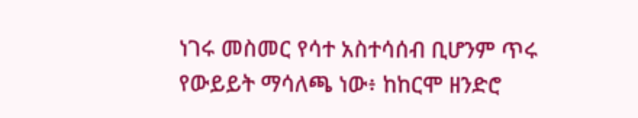ነገሩ መስመር የሳተ አስተሳሰብ ቢሆንም ጥሩ የውይይት ማሳለጫ ነው፥ ከከርሞ ዘንድሮ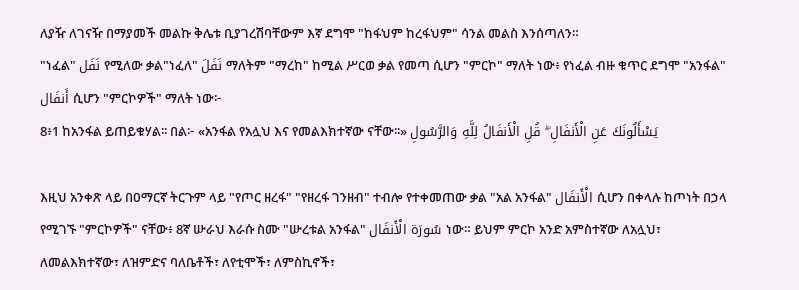ለያዥ ለገናዥ በማያመች መልኩ ቅሌቱ ቢያገረሽባቸውም እኛ ደግሞ "ከፋህም ከረፋህም" ሳንል መልስ እንሰጣለን።
"ነፈል" نَفَل የሚለው ቃል"ነፈለ" نَفَلَ ማለትም "ማረከ" ከሚል ሥርወ ቃል የመጣ ሲሆን "ምርኮ" ማለት ነው፥ የነፈል ብዙ ቁጥር ደግሞ "አንፋል" أَنفَال ሲሆን "ምርኮዎች" ማለት ነው፦
8፥1 ከአንፋል ይጠይቁሃል፡፡ በል፦ «አንፋል የአሏህ እና የመልእክተኛው ናቸው፡፡» يَسْأَلُونَكَ عَنِ الْأَنفَالِ ۖ قُلِ الْأَنفَالُ لِلَّهِ وَالرَّسُولِ

እዚህ አንቀጽ ላይ በዐማርኛ ትርጉም ላይ "የጦር ዘረፋ" "የዘረፋ ገንዘብ" ተብሎ የተቀመጠው ቃል "አል አንፋል" الْأَنفَال ሲሆን በቀላሉ ከጦነት በኃላ የሚገኙ "ምርኮዎች" ናቸው፥ 8ኛ ሡራህ እራሱ ስሙ "ሡረቱል አንፋል" سُورَة الْأَنفَال ነው። ይህም ምርኮ አንድ አምስተኛው ለአሏህ፣ ለመልእክተኛው፣ ለዝምድና ባለቤቶች፣ ለየቲሞች፣ ለምስኪኖች፣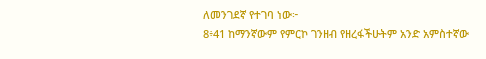ለመንገደኛ የተገባ ነው፦
8፥41 ከማንኛውም የምርኮ ገንዘብ የዘረፋችሁትም አንድ አምስተኛው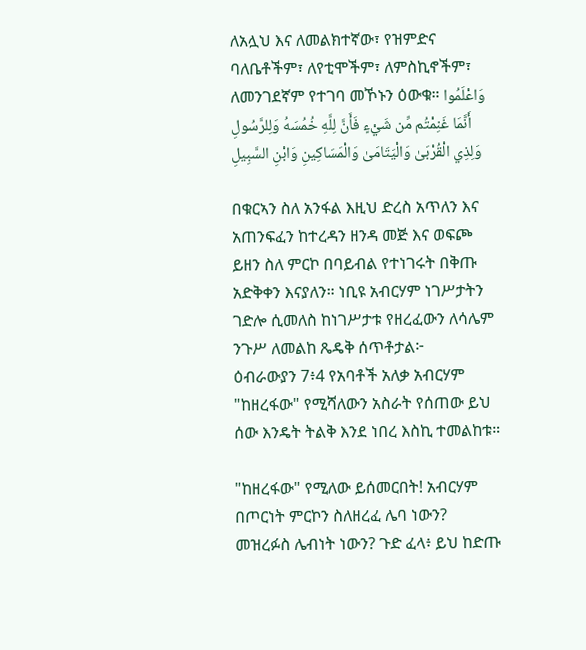ለአሏህ እና ለመልክተኛው፣ የዝምድና ባለቤቶችም፣ ለየቲሞችም፣ ለምስኪኖችም፣ ለመንገደኛም የተገባ መኾኑን ዕውቁ። وَاعْلَمُوا أَنَّمَا غَنِمْتُم مِّن شَيْءٍ فَأَنَّ لِلَّهِ خُمُسَهُ وَلِلرَّسُولِ وَلِذِي الْقُرْبَىٰ وَالْيَتَامَىٰ وَالْمَسَاكِينِ وَابْنِ السَّبِيلِ

በቁርኣን ስለ አንፋል እዚህ ድረስ አጥለን እና አጠንፍፈን ከተረዳን ዘንዳ መጅ እና ወፍጮ ይዘን ስለ ምርኮ በባይብል የተነገሩት በቅጡ አድቅቀን እናያለን። ነቢዩ አብርሃም ነገሥታትን ገድሎ ሲመለስ ከነገሥታቱ የዘረፈውን ለሳሌም ንጉሥ ለመልከ ጼዴቅ ሰጥቶታል፦
ዕብራውያን 7፥4 የአባቶች አለቃ አብርሃም "ከዘረፋው" የሚሻለውን አስራት የሰጠው ይህ ሰው እንዴት ትልቅ እንደ ነበረ እስኪ ተመልከቱ።

"ከዘረፋው" የሚለው ይሰመርበት! አብርሃም በጦርነት ምርኮን ስለዘረፈ ሌባ ነውን? መዝረፉስ ሌብነት ነውን? ጉድ ፈላ፥ ይህ ከድጡ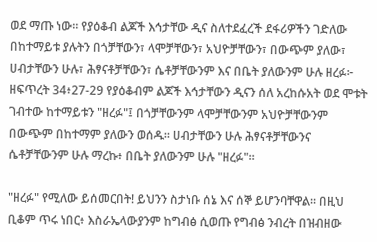ወደ ማጡ ነው። የያዕቆብ ልጆች እኅታቸው ዲና ስለተደፈረች ደፋሪዎችን ገድለው በከተማይቱ ያሉትን በጎቻቸውን፣ ላሞቻቸውን፣ አህዮቻቸውን፣ በውጭም ያለው፣ ሀብታቸውን ሁሉ፣ ሕፃናቶቻቸውን፣ ሴቶቻቸውንም እና በቤት ያለውንም ሁሉ ዘረፉ፦
ዘፍጥረት 34፥27-29 የያዕቆብም ልጆች እኅታቸውን ዲናን ሰለ አረከሱአት ወደ ሞቱት ገብተው ከተማይቱን "ዘረፉ"፤ በጎቻቸውንም ላሞቻቸውንም አህዮቻቸውንም በውጭም በከተማም ያለውን ወሰዱ። ሀብታቸውን ሁሉ ሕፃናቶቻቸውንና ሴቶቻቸውንም ሁሉ ማረኩ፥ በቤት ያለውንም ሁሉ "ዘረፉ"።

"ዘረፉ" የሚለው ይሰመርበት! ይህንን ስታነቡ ሰኔ እና ሰኞ ይሆንባቸዋል። በዚህ ቢቆም ጥሩ ነበር፥ እስራኤላውያንም ከግብፅ ሲወጡ የግብፅ ንብረት በዝብዘው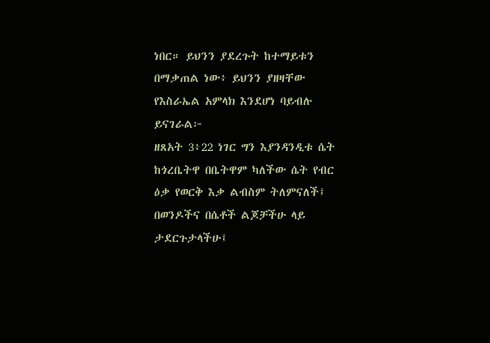ነበር። ይህንን ያደረጉት ከተማይቱን በማቃጠል ነው፥ ይህንን ያዘዛቸው የእስራኤል አምላክ እንደሆነ ባይብሉ ይናገራል፦
ዘጸአት 3፥22 ነገር ግን እያንዳንዲቱ ሴት ከጎረቤትዋ በቤትዋም ካለችው ሴት የብር ዕቃ የወርቅ እቃ ልብስም ትለምናለች፤ በወንዶችና በሴቶች ልጆቻችሁ ላይ ታደርጉታላችሁ፤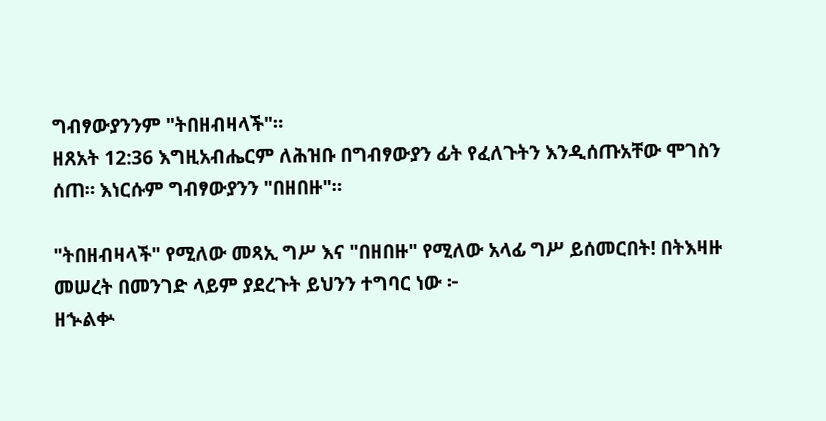ግብፃውያንንም "ትበዘብዛላች"።
ዘጸአት 12:36 እግዚአብሔርም ለሕዝቡ በግብፃውያን ፊት የፈለጉትን እንዲሰጡአቸው ሞገስን ሰጠ። እነርሱም ግብፃውያንን "በዘበዙ"።

"ትበዘብዛላች" የሚለው መጻኢ ግሥ እና "በዘበዙ" የሚለው አላፊ ግሥ ይሰመርበት! በትእዛዙ መሠረት በመንገድ ላይም ያደረጉት ይህንን ተግባር ነው ፦
ዘኍልቍ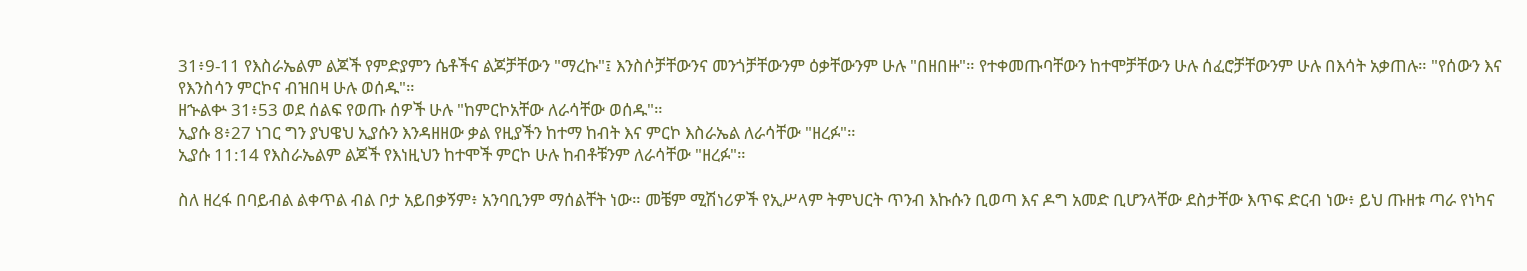31፥9-11 የእስራኤልም ልጆች የምድያምን ሴቶችና ልጆቻቸውን "ማረኩ"፤ እንስሶቻቸውንና መንጎቻቸውንም ዕቃቸውንም ሁሉ "በዘበዙ"። የተቀመጡባቸውን ከተሞቻቸውን ሁሉ ሰፈሮቻቸውንም ሁሉ በእሳት አቃጠሉ። "የሰውን እና የእንስሳን ምርኮና ብዝበዛ ሁሉ ወሰዱ"።
ዘኍልቍ 31፥53 ወደ ሰልፍ የወጡ ሰዎች ሁሉ "ከምርኮአቸው ለራሳቸው ወሰዱ"።
ኢያሱ 8፥27 ነገር ግን ያህዌህ ኢያሱን እንዳዘዘው ቃል የዚያችን ከተማ ከብት እና ምርኮ እስራኤል ለራሳቸው "ዘረፉ"።
ኢያሱ 11:14 የእስራኤልም ልጆች የእነዚህን ከተሞች ምርኮ ሁሉ ከብቶቹንም ለራሳቸው "ዘረፉ"።

ስለ ዘረፋ በባይብል ልቀጥል ብል ቦታ አይበቃኝም፥ አንባቢንም ማሰልቸት ነው። መቼም ሚሽነሪዎች የኢሥላም ትምህርት ጥንብ እኩሱን ቢወጣ እና ዶግ አመድ ቢሆንላቸው ደስታቸው እጥፍ ድርብ ነው፥ ይህ ጡዘቱ ጣራ የነካና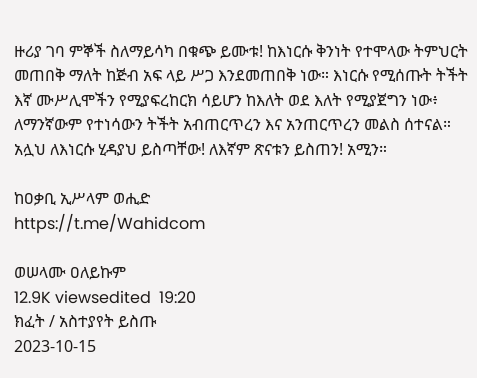ዙሪያ ገባ ምኞች ስለማይሳካ በቁጭ ይሙቱ! ከእነርሱ ቅንነት የተሞላው ትምህርት መጠበቅ ማለት ከጅብ አፍ ላይ ሥጋ እንደመጠበቅ ነው። እነርሱ የሚሰጡት ትችት እኛ ሙሥሊሞችን የሚያፍረከርክ ሳይሆን ከእለት ወደ እለት የሚያጀግን ነው፥ ለማንኛውም የተነሳውን ትችት አብጠርጥረን እና አንጠርጥረን መልስ ሰተናል። አሏህ ለእነርሱ ሂዳያህ ይስጣቸው! ለእኛም ጽናቱን ይስጠን! አሚን።

ከዐቃቢ ኢሥላም ወሒድ
https://t.me/Wahidcom

ወሠላሙ ዐለይኩም
12.9K viewsedited  19:20
ክፈት / አስተያየት ይስጡ
2023-10-15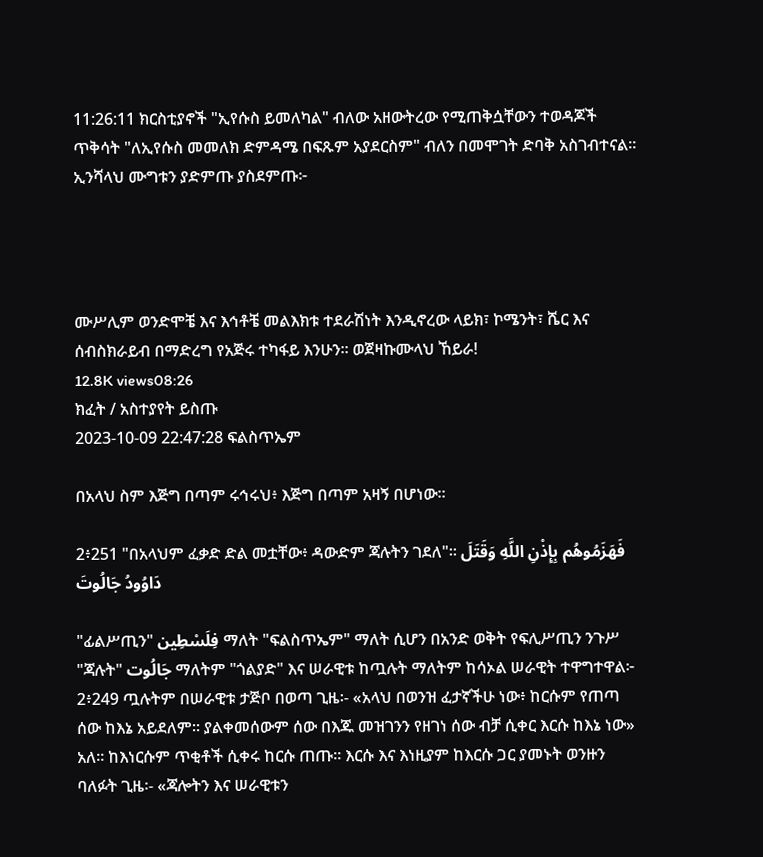11:26:11 ክርስቲያኖች "ኢየሱስ ይመለካል" ብለው አዘውትረው የሚጠቅሷቸውን ተወዳጆች ጥቅሳት "ለኢየሱስ መመለክ ድምዳሜ በፍጹም አያደርስም" ብለን በመሞገት ድባቅ አስገብተናል። ኢንሻላህ ሙግቱን ያድምጡ ያስደምጡ፦




ሙሥሊም ወንድሞቼ እና እኅቶቼ መልእክቱ ተደራሽነት እንዲኖረው ላይክ፣ ኮሜንት፣ ሼር እና ሰብስክራይብ በማድረግ የአጅሩ ተካፋይ እንሁን። ወጀዛኩሙላህ ኸይራ!
12.8K views08:26
ክፈት / አስተያየት ይስጡ
2023-10-09 22:47:28 ፍልስጥኤም

በአላህ ስም እጅግ በጣም ሩኅሩህ፥ እጅግ በጣም አዛኝ በሆነው።

2፥251 "በአላህም ፈቃድ ድል መቷቸው፥ ዳውድም ጃሉትን ገደለ"፡፡ فَهَزَمُوهُم بِإِذْنِ اللَّهِ وَقَتَلَ دَاوُودُ جَالُوتَ

"ፊልሥጢን" فِلَسْطِين ማለት "ፍልስጥኤም" ማለት ሲሆን በአንድ ወቅት የፍሊሥጢን ንጉሥ "ጃሉት" جَالُوت ማለትም "ጎልያድ" እና ሠራዊቱ ከጧሉት ማለትም ከሳኦል ሠራዊት ተዋግተዋል፦
2፥249 ጧሉትም በሠራዊቱ ታጅቦ በወጣ ጊዜ፡- «አላህ በወንዝ ፈታኛችሁ ነው፥ ከርሱም የጠጣ ሰው ከእኔ አይደለም፡፡ ያልቀመሰውም ሰው በእጁ መዝገንን የዘገነ ሰው ብቻ ሲቀር እርሱ ከእኔ ነው» አለ፡፡ ከእነርሱም ጥቂቶች ሲቀሩ ከርሱ ጠጡ፡፡ እርሱ እና እነዚያም ከእርሱ ጋር ያመኑት ወንዙን ባለፉት ጊዜ፡- «ጃሎትን እና ሠራዊቱን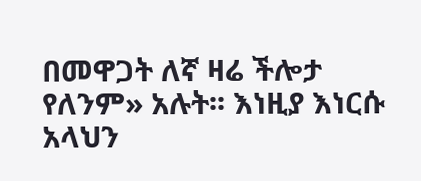በመዋጋት ለኛ ዛሬ ችሎታ የለንም» አሉት፡፡ እነዚያ እነርሱ አላህን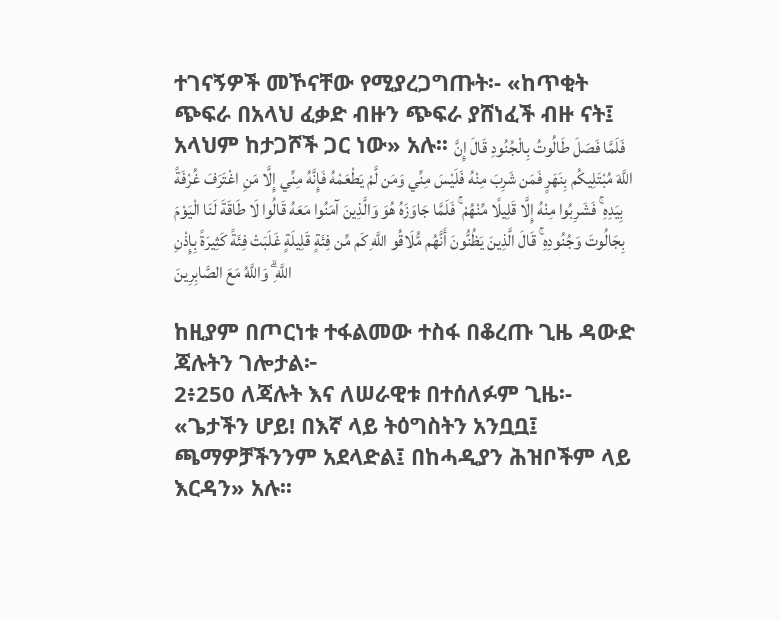ተገናኝዎች መኾናቸው የሚያረጋግጡት፡- «ከጥቂት ጭፍራ በአላህ ፈቃድ ብዙን ጭፍራ ያሸነፈች ብዙ ናት፤ አላህም ከታጋሾች ጋር ነው» አሉ፡፡ فَلَمَّا فَصَلَ طَالُوتُ بِالْجُنُودِ قَالَ إِنَّ اللَّهَ مُبْتَلِيكُم بِنَهَرٍ فَمَن شَرِبَ مِنْهُ فَلَيْسَ مِنِّي وَمَن لَّمْ يَطْعَمْهُ فَإِنَّهُ مِنِّي إِلَّا مَنِ اغْتَرَفَ غُرْفَةً بِيَدِهِ ۚ فَشَرِبُوا مِنْهُ إِلَّا قَلِيلًا مِّنْهُمْ ۚ فَلَمَّا جَاوَزَهُ هُوَ وَالَّذِينَ آمَنُوا مَعَهُ قَالُوا لَا طَاقَةَ لَنَا الْيَوْمَ بِجَالُوتَ وَجُنُودِهِ ۚ قَالَ الَّذِينَ يَظُنُّونَ أَنَّهُم مُّلَاقُو اللَّهِ كَم مِّن فِئَةٍ قَلِيلَةٍ غَلَبَتْ فِئَةً كَثِيرَةً بِإِذْنِ اللَّهِ ۗ وَاللَّهُ مَعَ الصَّابِرِينَ

ከዚያም በጦርነቱ ተፋልመው ተስፋ በቆረጡ ጊዜ ዳውድ ጃሉትን ገሎታል፦
2፥250 ለጃሉት እና ለሠራዊቱ በተሰለፉም ጊዜ፡- «ጌታችን ሆይ! በእኛ ላይ ትዕግስትን አንቧቧ፤ ጫማዎቻችንንም አደላድል፤ በከሓዲያን ሕዝቦችም ላይ እርዳን» አሉ፡፡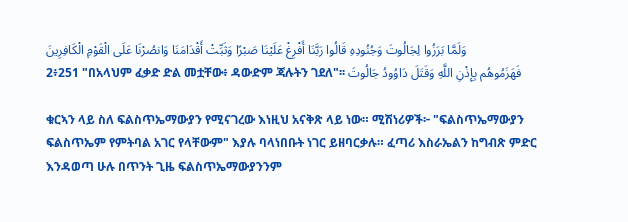وَلَمَّا بَرَزُوا لِجَالُوتَ وَجُنُودِهِ قَالُوا رَبَّنَا أَفْرِغْ عَلَيْنَا صَبْرًا وَثَبِّتْ أَقْدَامَنَا وَانصُرْنَا عَلَى الْقَوْمِ الْكَافِرِينَ
2፥251 "በአላህም ፈቃድ ድል መቷቸው፥ ዳውድም ጃሉትን ገደለ"፡፡ فَهَزَمُوهُم بِإِذْنِ اللَّهِ وَقَتَلَ دَاوُودُ جَالُوتَ

ቁርኣን ላይ ስለ ፍልስጥኤማውያን የሚናገረው እነዚህ አናቅጽ ላይ ነው። ሚሽነሪዎች፦ "ፍልስጥኤማውያን ፍልስጥኤም የምትባል አገር የላቸውም" እያሉ ባላነበቡት ነገር ይዘባርቃሉ። ፈጣሪ እስራኤልን ከግብጽ ምድር እንዳወጣ ሁሉ በጥንት ጊዜ ፍልስጥኤማውያንንም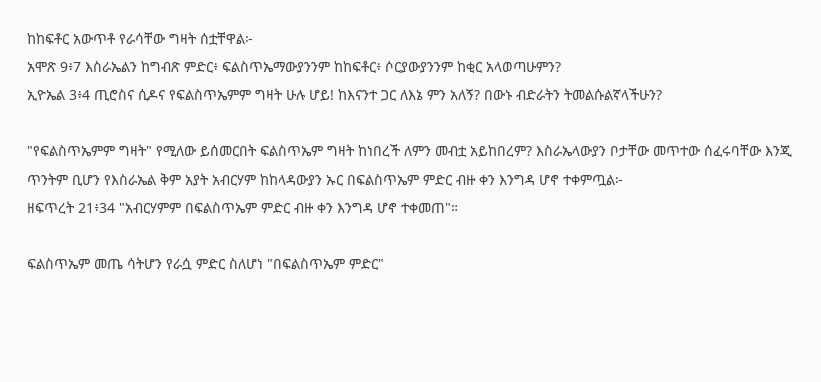ከከፍቶር አውጥቶ የራሳቸው ግዛት ሰቷቸዋል፦
አሞጽ 9፥7 እስራኤልን ከግብጽ ምድር፥ ፍልስጥኤማውያንንም ከከፍቶር፥ ሶርያውያንንም ከቂር አላወጣሁምን?
ኢዮኤል 3፥4 ጢሮስና ሲዶና የፍልስጥኤምም ግዛት ሁሉ ሆይ! ከእናንተ ጋር ለእኔ ምን አለኝ? በውኑ ብድራትን ትመልሱልኛላችሁን?

"የፍልስጥኤምም ግዛት" የሚለው ይሰመርበት ፍልስጥኤም ግዛት ከነበረች ለምን መብቷ አይከበረም? እስራኤላውያን ቦታቸው መጥተው ሰፈሩባቸው እንጂ ጥንትም ቢሆን የእስራኤል ቅም አያት አብርሃም ከከላዳውያን ኡር በፍልስጥኤም ምድር ብዙ ቀን እንግዳ ሆኖ ተቀምጧል፦
ዘፍጥረት 21፥34 "አብርሃምም በፍልስጥኤም ምድር ብዙ ቀን እንግዳ ሆኖ ተቀመጠ"።

ፍልስጥኤም መጤ ሳትሆን የራሷ ምድር ስለሆነ "በፍልስጥኤም ምድር"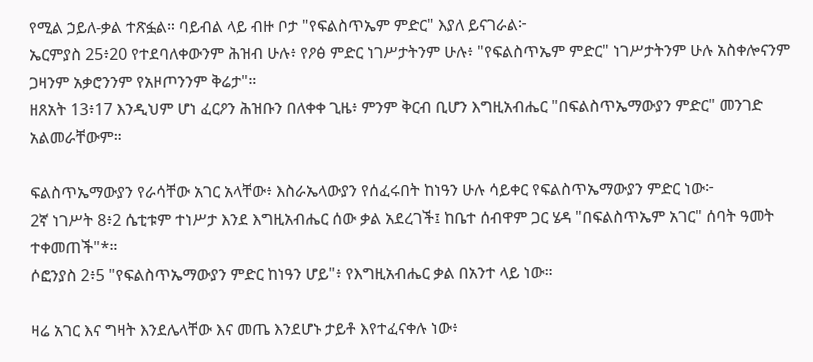የሚል ኃይለ-ቃል ተጽፏል። ባይብል ላይ ብዙ ቦታ "የፍልስጥኤም ምድር" እያለ ይናገራል፦
ኤርምያስ 25፥20 የተደባለቀውንም ሕዝብ ሁሉ፥ የዖፅ ምድር ነገሥታትንም ሁሉ፥ "የፍልስጥኤም ምድር" ነገሥታትንም ሁሉ አስቀሎናንም ጋዛንም አቃሮንንም የአዞጦንንም ቅሬታ"።
ዘጸአት 13፥17 እንዲህም ሆነ ፈርዖን ሕዝቡን በለቀቀ ጊዜ፥ ምንም ቅርብ ቢሆን እግዚአብሔር "በፍልስጥኤማውያን ምድር" መንገድ አልመራቸውም።

ፍልስጥኤማውያን የራሳቸው አገር አላቸው፥ እስራኤላውያን የሰፈሩበት ከነዓን ሁሉ ሳይቀር የፍልስጥኤማውያን ምድር ነው፦
2ኛ ነገሥት 8፥2 ሴቲቱም ተነሥታ እንደ እግዚአብሔር ሰው ቃል አደረገች፤ ከቤተ ሰብዋም ጋር ሄዳ "በፍልስጥኤም አገር" ሰባት ዓመት ተቀመጠች"*።
ሶፎንያስ 2፥5 "የፍልስጥኤማውያን ምድር ከነዓን ሆይ"፥ የእግዚአብሔር ቃል በአንተ ላይ ነው።

ዛሬ አገር እና ግዛት እንደሌላቸው እና መጤ እንደሆኑ ታይቶ እየተፈናቀሉ ነው፥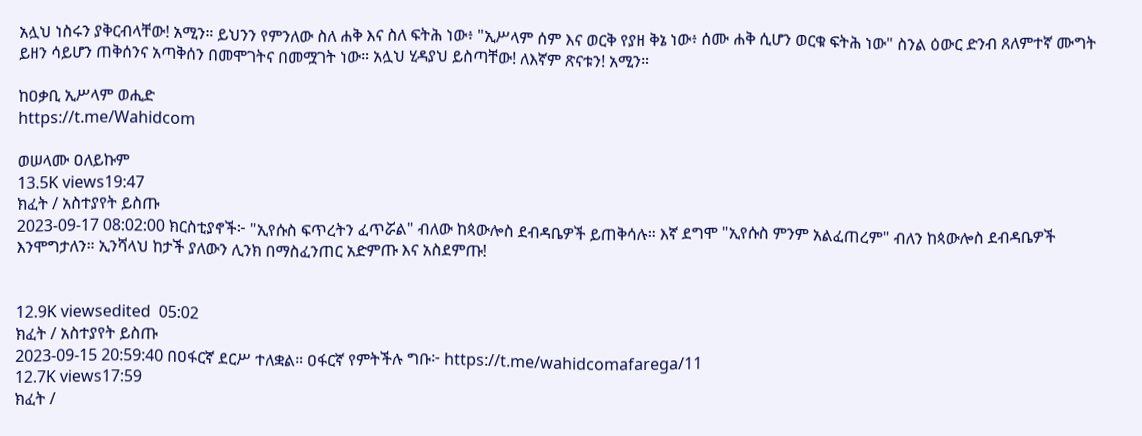አሏህ ነስሩን ያቅርብላቸው! አሚን። ይህንን የምንለው ስለ ሐቅ እና ስለ ፍትሕ ነው፥ "ኢሥላም ሰም እና ወርቅ የያዘ ቅኔ ነው፥ ሰሙ ሐቅ ሲሆን ወርቁ ፍትሕ ነው" ስንል ዕውር ድንብ ጸለምተኛ ሙግት ይዘን ሳይሆን ጠቅሰንና አጣቅሰን በመሞገትና በመሟገት ነው። አሏህ ሂዳያህ ይስጣቸው! ለእኛም ጽናቱን! አሚን።

ከዐቃቢ ኢሥላም ወሒድ
https://t.me/Wahidcom

ወሠላሙ ዐለይኩም
13.5K views19:47
ክፈት / አስተያየት ይስጡ
2023-09-17 08:02:00 ክርስቲያኖች፦ "ኢየሱስ ፍጥረትን ፈጥሯል" ብለው ከጳውሎስ ደብዳቤዎች ይጠቅሳሉ። እኛ ደግሞ "ኢየሱስ ምንም አልፈጠረም" ብለን ከጳውሎስ ደብዳቤዎች እንሞግታለን። ኢንሻላህ ከታች ያለውን ሊንክ በማስፈንጠር አድምጡ እና አስደምጡ!


12.9K viewsedited  05:02
ክፈት / አስተያየት ይስጡ
2023-09-15 20:59:40 በዐፋርኛ ደርሥ ተለቋል። ዐፋርኛ የምትችሉ ግቡ፦ https://t.me/wahidcomafarega/11
12.7K views17:59
ክፈት /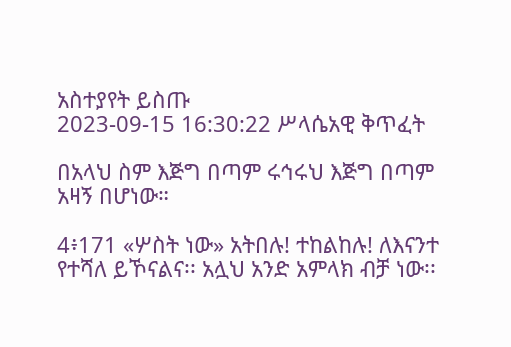አስተያየት ይስጡ
2023-09-15 16:30:22 ሥላሴአዊ ቅጥፈት

በአላህ ስም እጅግ በጣም ሩኅሩህ እጅግ በጣም አዛኝ በሆነው።

4፥171 «ሦስት ነው» አትበሉ! ተከልከሉ! ለእናንተ የተሻለ ይኾናልና፡፡ አሏህ አንድ አምላክ ብቻ ነው፡፡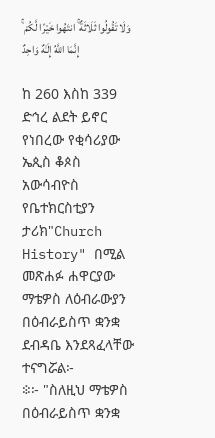وَلَا تَقُولُوا ثَلَاثَةٌ ۚ انتَهُوا خَيْرًا لَّكُمْ ۚ إِنَّمَا اللَّهُ إِلَـٰهٌ وَاحِدٌ

ከ 260 እስከ 339 ድኅረ ልደት ይኖር የነበረው የቂሳሪያው ኤጲስ ቆጶስ አውሳብዮስ የቤተክርስቲያን ታሪክ"Church History" በሚል መጽሐፉ ሐዋርያው ማቴዎስ ለዕብራውያን በዕብራይስጥ ቋንቋ ደብዳቤ እንደጻፈላቸው ተናግሯል፦
፨፦ "ስለዚህ ማቴዎስ በዕብራይስጥ ቋንቋ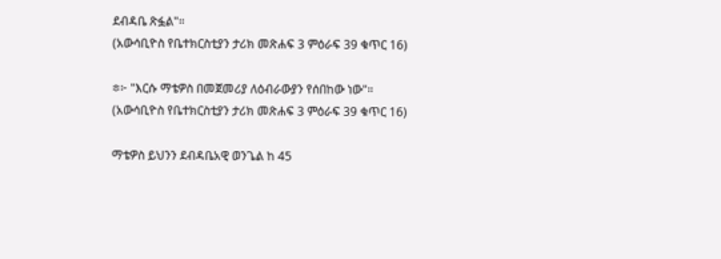ደብዳቤ ጽፏል"።
(አውሳቢዮስ የቤተክርስቲያን ታሪክ መጽሐፍ 3 ምዕራፍ 39 ቁጥር 16)

፨፦ "እርሱ ማቴዎስ በመጀመሪያ ለዕብራውያን የሰበከው ነው"።
(አውሳቢዮስ የቤተክርስቲያን ታሪክ መጽሐፍ 3 ምዕራፍ 39 ቁጥር 16)

ማቴዎስ ይህንን ደብዳቤአዊ ወንጌል ከ 45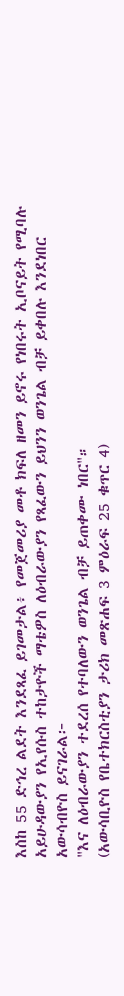እስከ 55 ድኅረ ልደት እንደጻፈ ይገመታል፥ የመጀመሪያ መቶ ክፍለ ዘመን ይኖሩ የነበሩት ኢቦናይት የሚባሉ አይሁዳውያን የኢየሱስ ተከታዮች ማቴዎስ ለዕብራውያን የጻፈውን ይህንን ወንጌል ብቻ ይቀበሉ እንደነበር አውሳብዮስ ይናገራል፦
"እና ለዕብራውያን ተደረሰ የተባለውን ወንጌል ብቻ ይጠቀሙ ነበር"።
(አውሳቢዮስ የቤተክርስቲያን ታሪክ መጽሐፍ 3 ምዕራፍ 25 ቁጥር 4)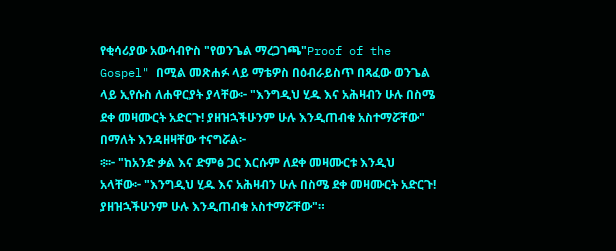የቂሳሪያው አውሳብዮስ "የወንጌል ማረጋገጫ"Proof of the Gospel" በሚል መጽሐፉ ላይ ማቴዎስ በዕብራይስጥ በጻፈው ወንጌል ላይ ኢየሱስ ለሐዋርያት ያላቸው፦ "እንግዲህ ሂዱ እና አሕዛብን ሁሉ በስሜ ደቀ መዛሙርት አድርጉ! ያዘዝኋችሁንም ሁሉ እንዲጠብቁ አስተማሯቸው" በማለት እንዳዘዛቸው ተናግሯል፦
፨፦ "ከአንድ ቃል እና ድምፅ ጋር እርሱም ለደቀ መዛሙርቱ እንዲህ አላቸው፦ "እንግዲህ ሂዱ እና አሕዛብን ሁሉ በስሜ ደቀ መዛሙርት አድርጉ! ያዘዝኋችሁንም ሁሉ እንዲጠብቁ አስተማሯቸው"።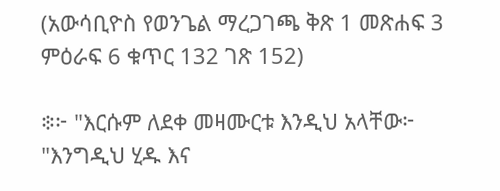(አውሳቢዮስ የወንጌል ማረጋገጫ ቅጽ 1 መጽሐፍ 3 ምዕራፍ 6 ቁጥር 132 ገጽ 152)

፨፦ "እርሱም ለደቀ መዛሙርቱ እንዲህ አላቸው፦ "እንግዲህ ሂዱ እና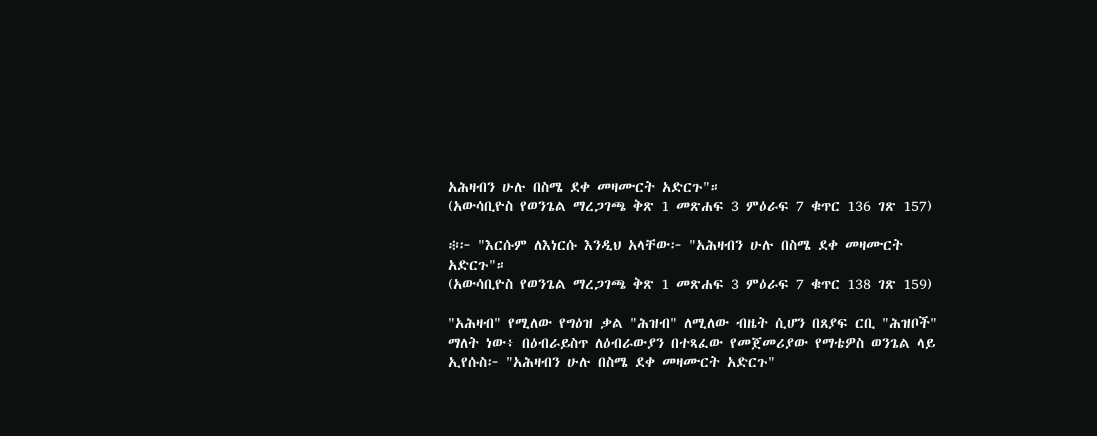አሕዛብን ሁሉ በስሜ ደቀ መዛሙርት አድርጉ"።
(አውሳቢዮስ የወንጌል ማረጋገጫ ቅጽ 1 መጽሐፍ 3 ምዕራፍ 7 ቁጥር 136 ገጽ 157)

፨፦ "እርሱም ለእነርሱ እንዲህ አላቸው፦ "አሕዛብን ሁሉ በስሜ ደቀ መዛሙርት አድርጉ"።
(አውሳቢዮስ የወንጌል ማረጋገጫ ቅጽ 1 መጽሐፍ 3 ምዕራፍ 7 ቁጥር 138 ገጽ 159)

"አሕዛብ" የሚለው የግዕዝ ቃል "ሕዝብ" ለሚለው ብዜት ሲሆን በጸያፍ ርቢ "ሕዝቦች" ማለት ነው፥ በዕብራይስጥ ለዕብራውያን በተጻፈው የመጀመሪያው የማቴዎስ ወንጌል ላይ ኢየሱስ፦ "አሕዛብን ሁሉ በስሜ ደቀ መዛሙርት አድርጉ"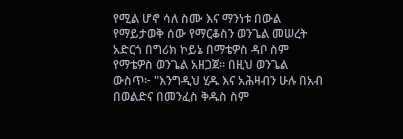የሚል ሆኖ ሳለ ስሙ እና ማንነቱ በውል የማይታወቅ ሰው የማርቆስን ወንጌል መሠረት አድርጎ በግሪክ ኮይኔ በማቴዎስ ዳቦ ስም የማቴዎስ ወንጌል አዘጋጀ። በዚህ ወንጌል ውስጥ፦ "እንግዲህ ሂዱ እና አሕዛብን ሁሉ በአብ በወልድና በመንፈስ ቅዱስ ስም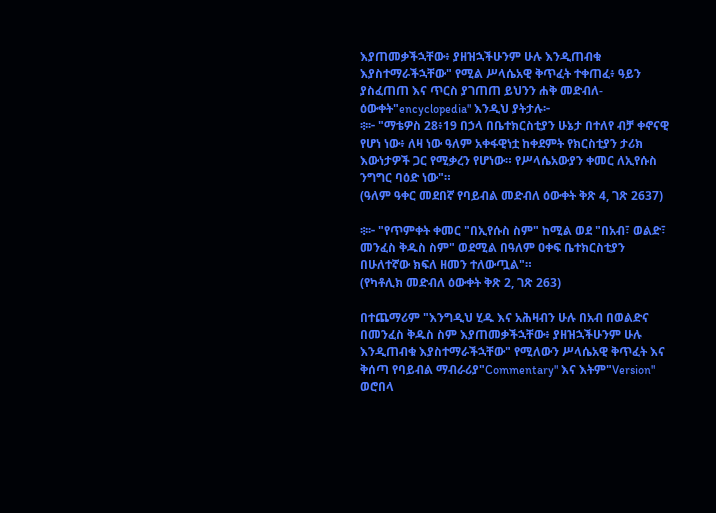እያጠመቃችኋቸው፥ ያዘዝኋችሁንም ሁሉ እንዲጠብቁ እያስተማራችኋቸው" የሚል ሥላሴአዊ ቅጥፈት ተቀጠፈ፥ ዓይን ያስፈጠጠ እና ጥርስ ያገጠጠ ይህንን ሐቅ መድብለ-ዕውቀት"encyclopedia" እንዲህ ያትታሉ፦
፨፦ "ማቴዎስ 28፥19 በኃላ በቤተክርስቲያን ሁኔታ በተለየ ብቻ ቀኖናዊ የሆነ ነው፥ ለዛ ነው ዓለም አቀፋዊነቷ ከቀደምት የክርስቲያን ታሪክ እውነታዎች ጋር የሚቃረን የሆነው። የሥላሴአውያን ቀመር ለኢየሱስ ንግግር ባዕድ ነው"።
(ዓለም ዓቀር መደበኛ የባይብል መድብለ ዕውቀት ቅጽ 4, ገጽ 2637)

፨፦ "የጥምቀት ቀመር "በኢየሱስ ስም" ከሚል ወደ "በአብ፣ ወልድ፣ መንፈስ ቅዱስ ስም" ወደሚል በዓለም ዐቀፍ ቤተክርስቲያን በሁለተኛው ክፍለ ዘመን ተለውጧል"።
(የካቶሊክ መድብለ ዕውቀት ቅጽ 2, ገጽ 263)

በተጨማሪም "እንግዲህ ሂዱ እና አሕዛብን ሁሉ በአብ በወልድና በመንፈስ ቅዱስ ስም እያጠመቃችኋቸው፥ ያዘዝኋችሁንም ሁሉ እንዲጠብቁ እያስተማራችኋቸው" የሚለውን ሥላሴአዊ ቅጥፈት እና ቅሰጣ የባይብል ማብራሪያ"Commentary" እና እትም"Version" ወሮበላ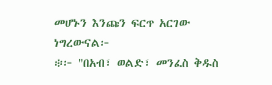መሆኑን እንጩን ፍርጥ አርገው ነግረውናል፦
፨፦ "በአብ፣ ወልድ፣ መንፈስ ቅዱስ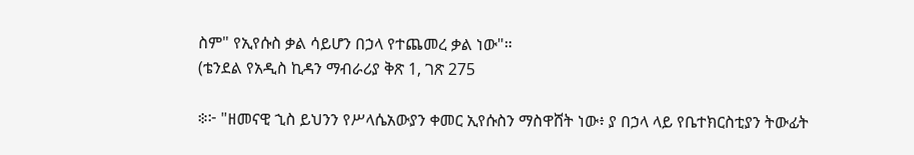ስም" የኢየሱስ ቃል ሳይሆን በኃላ የተጨመረ ቃል ነው"።
(ቴንደል የአዲስ ኪዳን ማብራሪያ ቅጽ 1, ገጽ 275

፨፦ "ዘመናዊ ኂስ ይህንን የሥላሴአውያን ቀመር ኢየሱስን ማስዋሸት ነው፥ ያ በኃላ ላይ የቤተክርስቲያን ትውፊት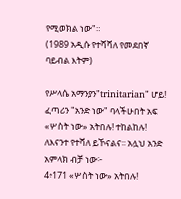የሚወክል ነው"።
(1989 አዲሱ የተሻሻለ የመደበኛ ባይብል እትም)

የሥላሴ አማንያን"trinitarian" ሆይ! ፈጣሪን "አንድ ነው" ባላችሁበት አፍ «ሦስት ነው» አትበሉ! ተከልከሉ! ለእናንተ የተሻለ ይኾናልና፡፡ አሏህ አንድ አምላክ ብቻ ነው፦
4፥171 «ሦስት ነው» አትበሉ!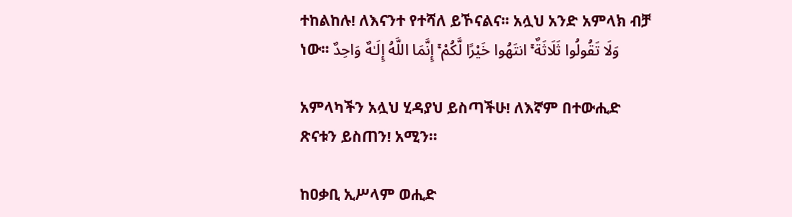ተከልከሉ! ለእናንተ የተሻለ ይኾናልና፡፡ አሏህ አንድ አምላክ ብቻ ነው፡፡ وَلَا تَقُولُوا ثَلَاثَةٌ ۚ انتَهُوا خَيْرًا لَّكُمْ ۚ إِنَّمَا اللَّهُ إِلَـٰهٌ وَاحِدٌ

አምላካችን አሏህ ሂዳያህ ይስጣችሁ! ለእኛም በተውሒድ ጽናቱን ይስጠን! አሚን።

ከዐቃቢ ኢሥላም ወሒድ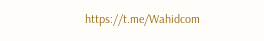https://t.me/Wahidcom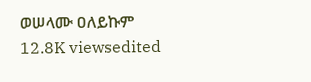ወሠላሙ ዐለይኩም
12.8K viewsedited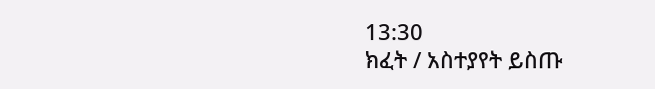13:30
ክፈት / አስተያየት ይስጡ